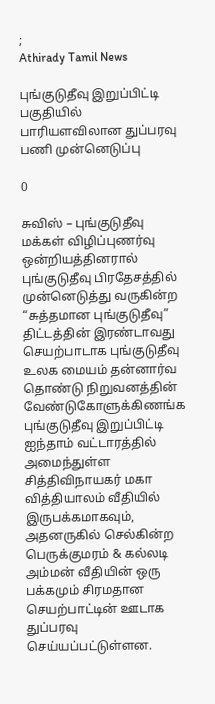;
Athirady Tamil News

புங்குடுதீவு இறுப்பிட்டி பகுதியில் பாரியளவிலான துப்பரவு பணி முன்னெடுப்பு

0

சுவிஸ் – புங்குடுதீவு மக்கள் விழிப்புணர்வு ஒன்றியத்தினரால் புங்குடுதீவு பிரதேசத்தில் முன்னெடுத்து வருகின்ற “சுத்தமான புங்குடுதீவு” திட்டத்தின் இரண்டாவது செயற்பாடாக புங்குடுதீவு உலக மையம் தன்னார்வ தொண்டு நிறுவனத்தின் வேண்டுகோளுக்கிணங்க புங்குடுதீவு இறுப்பிட்டி ஐந்தாம் வட்டாரத்தில் அமைந்துள்ள சித்திவிநாயகர் மகா வித்தியாலம் வீதியில் இருபக்கமாகவும், அதனருகில் செல்கின்ற பெருக்குமரம் & கல்லடி அம்மன் வீதியின் ஒரு பக்கமும் சிரமதான செயற்பாட்டின் ஊடாக துப்பரவு செய்யப்பட்டுள்ளன.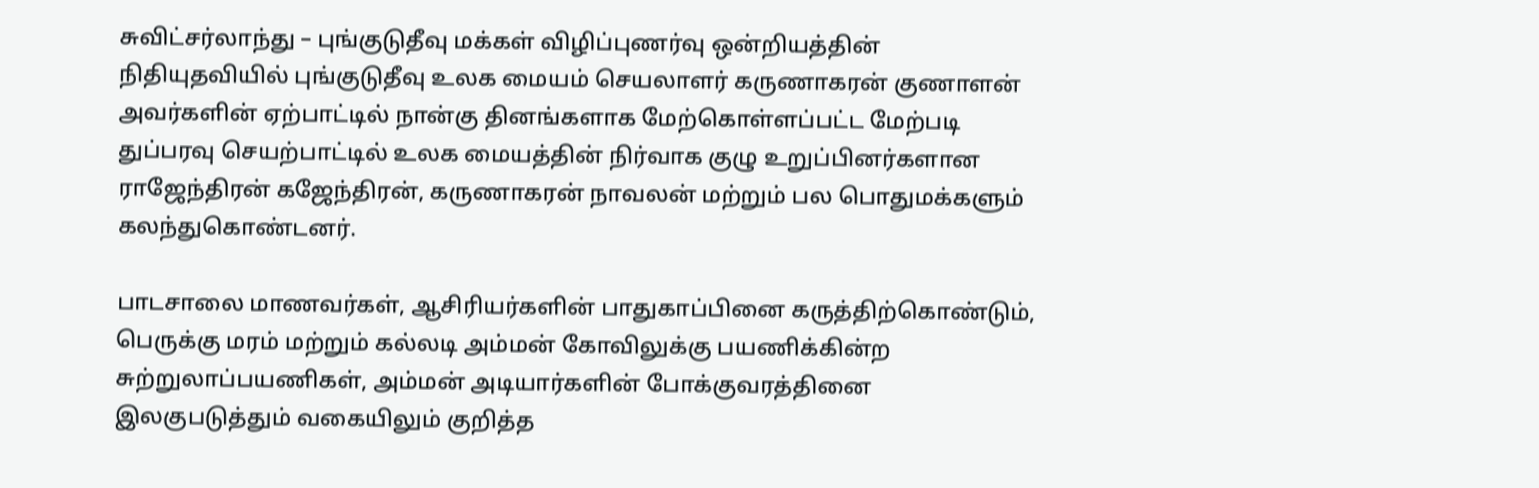சுவிட்சர்லாந்து – புங்குடுதீவு மக்கள் விழிப்புணர்வு ஒன்றியத்தின் நிதியுதவியில் புங்குடுதீவு உலக மையம் செயலாளர் கருணாகரன் குணாளன் அவர்களின் ஏற்பாட்டில் நான்கு தினங்களாக மேற்கொள்ளப்பட்ட மேற்படி துப்பரவு செயற்பாட்டில் உலக மையத்தின் நிர்வாக குழு உறுப்பினர்களான ராஜேந்திரன் கஜேந்திரன், கருணாகரன் நாவலன் மற்றும் பல பொதுமக்களும் கலந்துகொண்டனர்.

பாடசாலை மாணவர்கள், ஆசிரியர்களின் பாதுகாப்பினை கருத்திற்கொண்டும், பெருக்கு மரம் மற்றும் கல்லடி அம்மன் கோவிலுக்கு பயணிக்கின்ற சுற்றுலாப்பயணிகள், அம்மன் அடியார்களின் போக்குவரத்தினை இலகுபடுத்தும் வகையிலும் குறித்த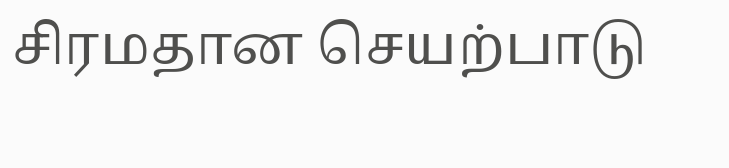சிரமதான செயற்பாடு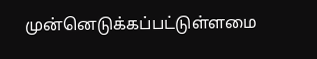முன்னெடுக்கப்பட்டுள்ளமை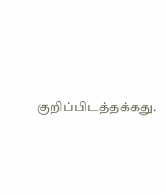குறிப்பிடத்தக்கது.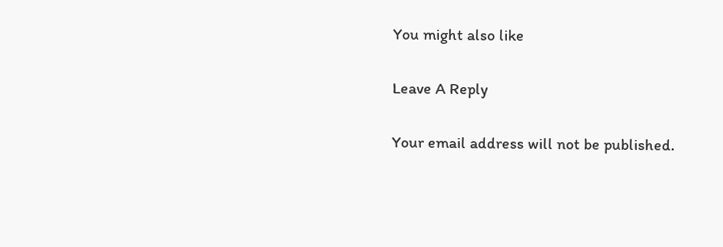You might also like

Leave A Reply

Your email address will not be published.